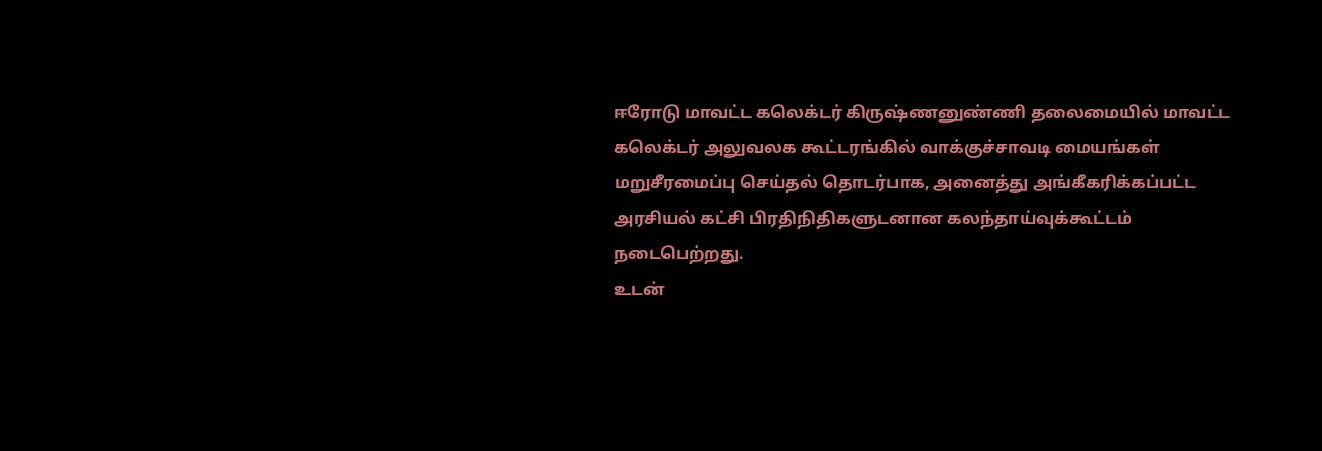ஈரோடு மாவட்ட கலெக்டர் கிருஷ்ணனுண்ணி தலைமையில் மாவட்ட கலெக்டர் அலுவலக கூட்டரங்கில் வாக்குச்சாவடி மையங்கள் மறுசீரமைப்பு செய்தல் தொடர்பாக, அனைத்து அங்கீகரிக்கப்பட்ட அரசியல் கட்சி பிரதிநிதிகளுடனான கலந்தாய்வுக்கூட்டம் நடைபெற்றது.
உடன்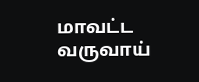மாவட்ட வருவாய்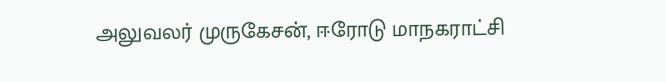அலுவலர் முருகேசன், ஈரோடு மாநகராட்சி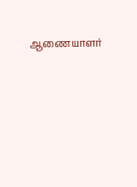ஆணையாளர்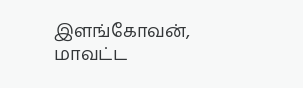இளங்கோவன், மாவட்ட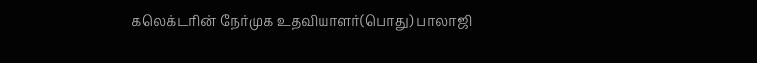கலெக்டரின் நேர்முக உதவியாளர்(பொது) பாலாஜி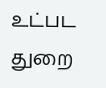உட்பட துறை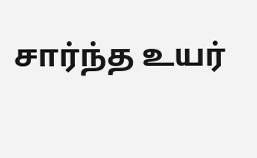சார்ந்த உயர்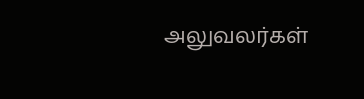அலுவலர்கள்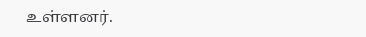உள்ளனர்.